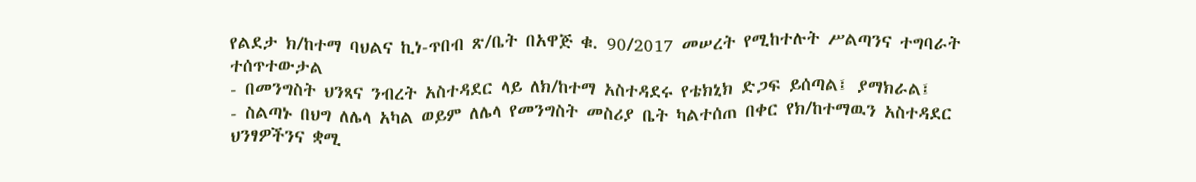የልደታ ክ/ከተማ ባህልና ኪነ-ጥበብ ጽ/ቤት በአዋጅ ቁ. 90/2017 መሠረት የሚከተሉት ሥልጣንና ተግባራት ተሰጥተውታል
- በመንግስት ህንጻና ንብረት አስተዳደር ላይ ለክ/ከተማ አስተዳደሩ የቴክኒክ ድጋፍ ይሰጣል፤ ያማክራል፤
- ስልጣኑ በህግ ለሌላ አካል ወይም ለሌላ የመንግስት መስሪያ ቤት ካልተሰጠ በቀር የክ/ከተማዉን አስተዳደር ህንፃዎችንና ቋሚ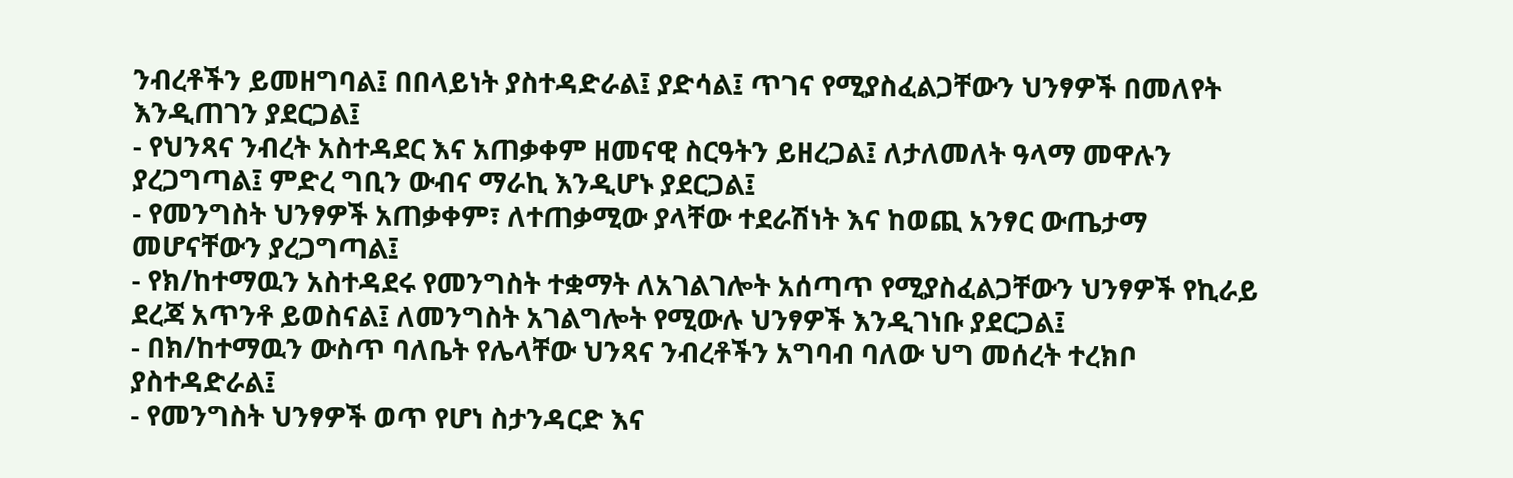ንብረቶችን ይመዘግባል፤ በበላይነት ያስተዳድራል፤ ያድሳል፤ ጥገና የሚያስፈልጋቸውን ህንፃዎች በመለየት እንዲጠገን ያደርጋል፤
- የህንጻና ንብረት አስተዳደር እና አጠቃቀም ዘመናዊ ስርዓትን ይዘረጋል፤ ለታለመለት ዓላማ መዋሉን ያረጋግጣል፤ ምድረ ግቢን ውብና ማራኪ እንዲሆኑ ያደርጋል፤
- የመንግስት ህንፃዎች አጠቃቀም፣ ለተጠቃሚው ያላቸው ተደራሽነት እና ከወጪ አንፃር ውጤታማ መሆናቸውን ያረጋግጣል፤
- የክ/ከተማዉን አስተዳደሩ የመንግስት ተቋማት ለአገልገሎት አሰጣጥ የሚያስፈልጋቸውን ህንፃዎች የኪራይ ደረጃ አጥንቶ ይወስናል፤ ለመንግስት አገልግሎት የሚውሉ ህንፃዎች እንዲገነቡ ያደርጋል፤
- በክ/ከተማዉን ውስጥ ባለቤት የሌላቸው ህንጻና ንብረቶችን አግባብ ባለው ህግ መሰረት ተረክቦ ያስተዳድራል፤
- የመንግስት ህንፃዎች ወጥ የሆነ ስታንዳርድ እና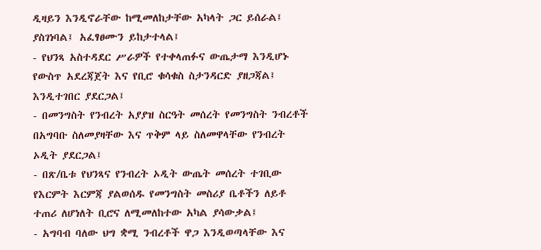ዲዛይን እንዲኖራቸው ከሚመለከታቸው አካላት ጋር ይሰራል፤ ያስገነባል፤ አፈፃፀሙን ይከታተላል፤
- የህንጻ አስተዳደር ሥራዎች የተቀላጠፉና ውጤታማ እንዲሆኑ የውስጥ አደረጃጀት እና የቢሮ ቁሳቁስ ስታንዳርድ ያዘጋጃል፤ እንዲተገበር ያደርጋል፤
- በመንግስት የንብረት አያያዝ ስርዓት መሰረት የመንግስት ንብረቶች በአግባቡ ስለመያዛቸው እና ጥቅም ላይ ስለመዋላቸው የንብረት ኦዲት ያደርጋል፤
- በጽ/ቤቱ የህንጻና የንብረት ኦዲት ውጤት መሰረት ተገቢው የእርምት እርምጃ ያልወሰዱ የመንግስት መስሪያ ቤቶችን ለይቶ ተጠሪ ለሆነለት ቢሮና ለሚመለከተው አካል ያሳውቃል፤
- አግባብ ባለው ህግ ቋሚ ንብረቶች ዋጋ እንዲወጣላቸው እና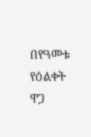በየዓመቱ የዕልቀት ዋጋ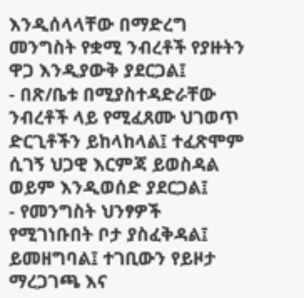እንዲሰላላቸው በማድረግ መንግስት የቋሚ ንብረቶች የያዙትን ዋጋ እንዲያውቅ ያደርጋል፤
- በጽ/ቤቱ በሚያስተዳድራቸው ንብረቶች ላይ የሚፈጸሙ ህገወጥ ድርጊቶችን ይከላከላል፤ ተፈጽሞም ሲገኝ ህጋዊ እርምጃ ይወስዳል ወይም እንዲወሰድ ያደርጋል፤
- የመንግስት ህንፃዎች የሚገነቡበት ቦታ ያስፈቅዳል፤ ይመዘግባል፤ ተገቢውን የይዞታ ማረጋገጫ እና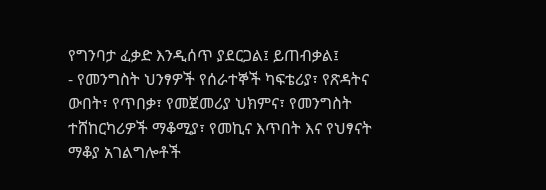የግንባታ ፈቃድ እንዲሰጥ ያደርጋል፤ ይጠብቃል፤
- የመንግስት ህንፃዎች የሰራተኞች ካፍቴሪያ፣ የጽዳትና ውበት፣ የጥበቃ፣ የመጀመሪያ ህክምና፣ የመንግስት ተሸከርካሪዎች ማቆሚያ፣ የመኪና እጥበት እና የህፃናት ማቆያ አገልግሎቶች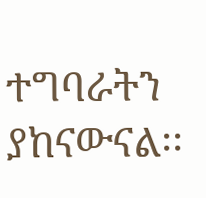ተግባራትን ያከናውናል፡፡